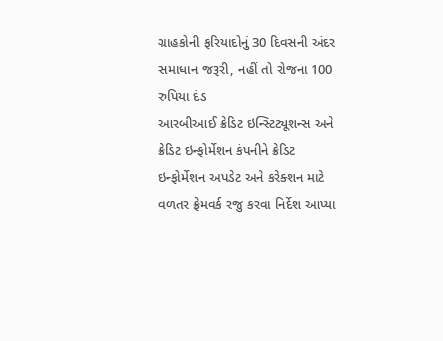ગ્રાહકોની ફરિયાદોનું 30 દિવસની અંદર સમાધાન જરૂરી, નહીં તો રોજના 100 રુપિયા દંડ
આરબીઆઈ ક્રેડિટ ઇન્સ્ટિટ્યૂશન્સ અને ક્રેડિટ ઇન્ફોર્મેશન કંપનીને ક્રેડિટ ઇન્ફોર્મેશન અપડેટ અને કરેક્શન માટે વળતર ફ્રેમવર્ક રજુ કરવા નિર્દેશ આપ્યા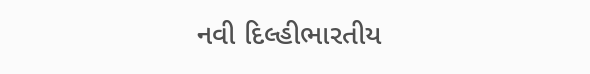નવી દિલ્હીભારતીય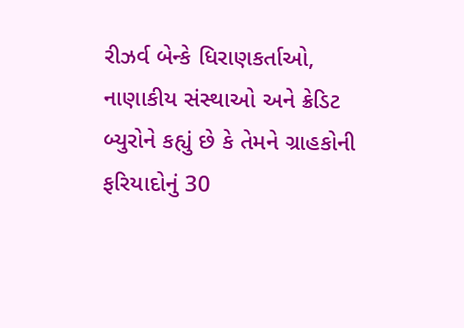રીઝર્વ બેન્કે ધિરાણકર્તાઓ, નાણાકીય સંસ્થાઓ અને ક્રેડિટ બ્યુરોને કહ્યું છે કે તેમને ગ્રાહકોની ફરિયાદોનું 30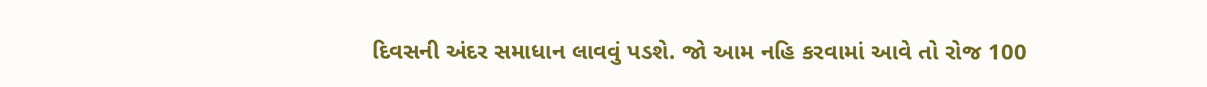દિવસની અંદર સમાધાન લાવવું પડશે. જો આમ નહિ કરવામાં આવે તો રોજ 100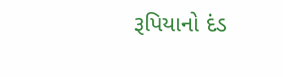રૂપિયાનો દંડ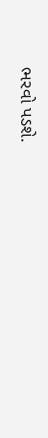ભરવો પડશે.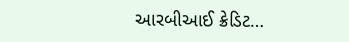આરબીઆઈ ક્રેડિટ…